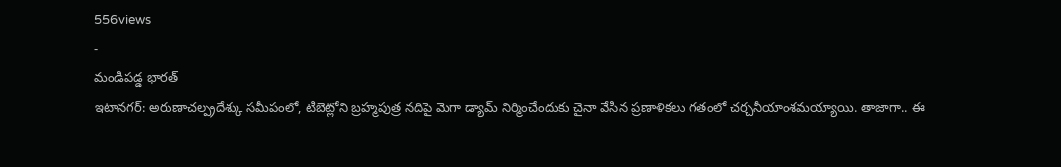556views
-
మండిపడ్డ భారత్
ఇటానగర్: అరుణాచల్ప్రదేశ్కు సమీపంలో, టిబెట్లోని బ్రహ్మపుత్ర నదిపై మెగా డ్యామ్ నిర్మించేందుకు చైనా వేసిన ప్రణాళికలు గతంలో చర్చనీయాంశమయ్యాయి. తాజాగా.. ఈ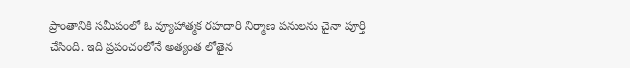ప్రాంతానికి సమీపంలో ఓ వ్యూహాత్మక రహదారి నిర్మాణ పనులను చైనా పూర్తి చేసింది. ఇది ప్రపంచంలోనే అత్యంత లోతైన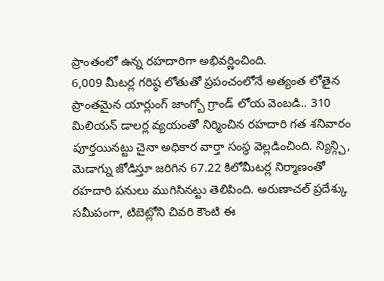ప్రాంతంలో ఉన్న రహదారిగా అభివర్ణించింది.
6,009 మీటర్ల గరిష్ఠ లోతుతో ప్రపంచంలోనే అత్యంత లోతైన ప్రాంతమైన యార్లుంగ్ జాంగ్బో గ్రాండ్ లోయ వెంబడి.. 310 మిలియన్ డాలర్ల వ్యయంతో నిర్మించిన రహదారి గత శనివారం పూర్తయినట్టు చైనా అధికార వార్తా సంస్థ వెల్లడించింది. న్యిన్గ్చి, మెడాగ్ను జోడిస్తూ జరిగిన 67.22 కిలోమీటర్ల నిర్మాణంతో రహదారి పనులు ముగిసినట్టు తెలిపింది. అరుణాచల్ ప్రదేశ్కు సమీపంగా, టిబెట్లోని చివరి కౌంటి ఈ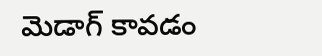మెడాగ్ కావడం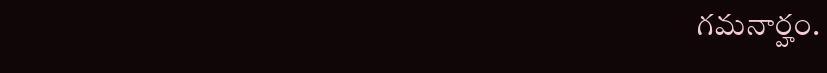గమనార్హం.